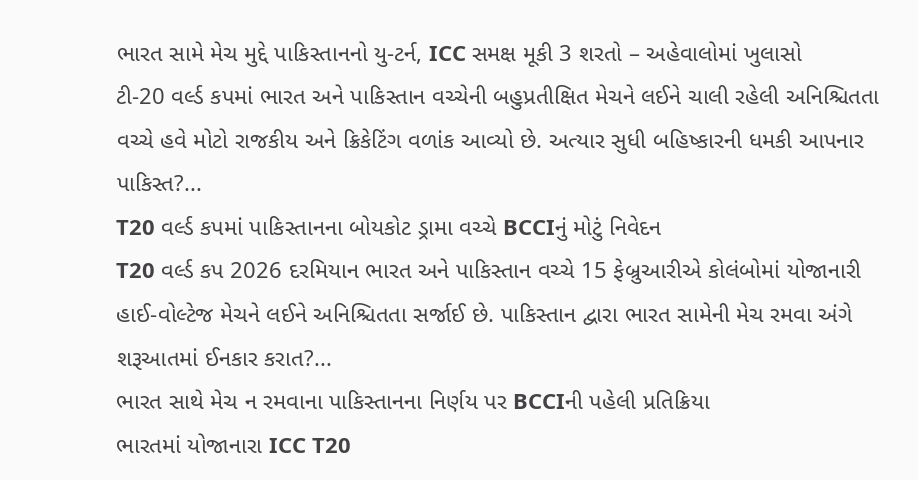ભારત સામે મેચ મુદ્દે પાકિસ્તાનનો યુ-ટર્ન, ICC સમક્ષ મૂકી 3 શરતો – અહેવાલોમાં ખુલાસો
ટી-20 વર્લ્ડ કપમાં ભારત અને પાકિસ્તાન વચ્ચેની બહુપ્રતીક્ષિત મેચને લઈને ચાલી રહેલી અનિશ્ચિતતા વચ્ચે હવે મોટો રાજકીય અને ક્રિકેટિંગ વળાંક આવ્યો છે. અત્યાર સુધી બહિષ્કારની ધમકી આપનાર પાકિસ્ત?...
T20 વર્લ્ડ કપમાં પાકિસ્તાનના બોયકોટ ડ્રામા વચ્ચે BCCIનું મોટું નિવેદન
T20 વર્લ્ડ કપ 2026 દરમિયાન ભારત અને પાકિસ્તાન વચ્ચે 15 ફેબ્રુઆરીએ કોલંબોમાં યોજાનારી હાઈ-વોલ્ટેજ મેચને લઈને અનિશ્ચિતતા સર્જાઈ છે. પાકિસ્તાન દ્વારા ભારત સામેની મેચ રમવા અંગે શરૂઆતમાં ઈનકાર કરાત?...
ભારત સાથે મેચ ન રમવાના પાકિસ્તાનના નિર્ણય પર BCCIની પહેલી પ્રતિક્રિયા
ભારતમાં યોજાનારા ICC T20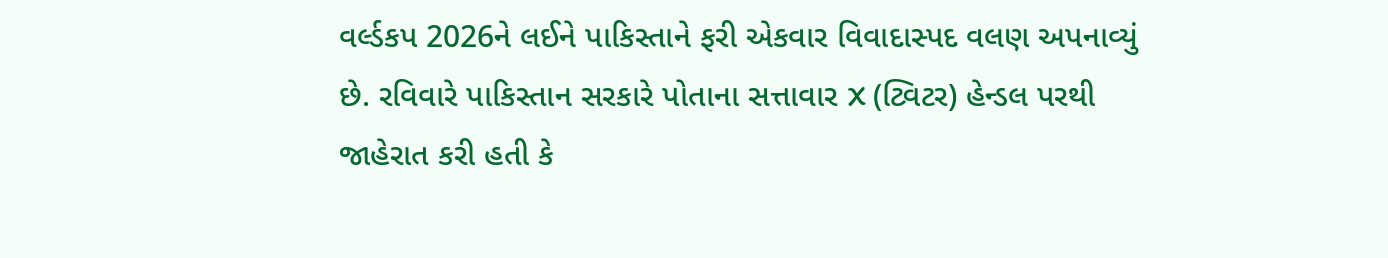વર્લ્ડકપ 2026ને લઈને પાકિસ્તાને ફરી એકવાર વિવાદાસ્પદ વલણ અપનાવ્યું છે. રવિવારે પાકિસ્તાન સરકારે પોતાના સત્તાવાર X (ટ્વિટર) હેન્ડલ પરથી જાહેરાત કરી હતી કે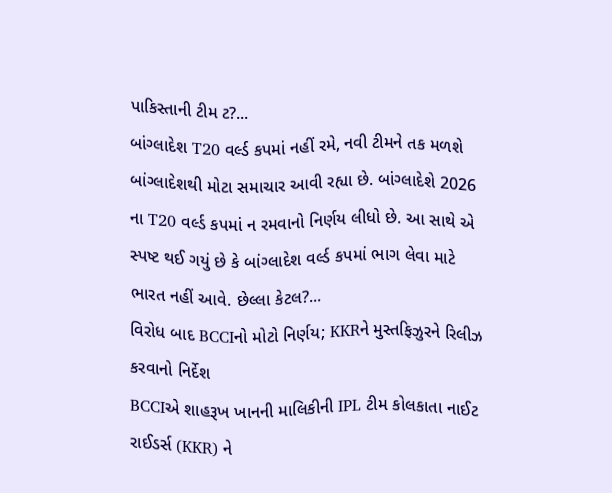પાકિસ્તાની ટીમ ટ?...
બાંગ્લાદેશ T20 વર્લ્ડ કપમાં નહીં રમે, નવી ટીમને તક મળશે
બાંગ્લાદેશથી મોટા સમાચાર આવી રહ્યા છે. બાંગ્લાદેશે 2026 ના T20 વર્લ્ડ કપમાં ન રમવાનો નિર્ણય લીધો છે. આ સાથે એ સ્પષ્ટ થઈ ગયું છે કે બાંગ્લાદેશ વર્લ્ડ કપમાં ભાગ લેવા માટે ભારત નહીં આવે. છેલ્લા કેટલ?...
વિરોધ બાદ BCCIનો મોટો નિર્ણય; KKRને મુસ્તફિઝુરને રિલીઝ કરવાનો નિર્દેશ
BCCIએ શાહરૂખ ખાનની માલિકીની IPL ટીમ કોલકાતા નાઈટ રાઈડર્સ (KKR) ને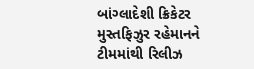બાંગ્લાદેશી ક્રિકેટર મુસ્તફિઝુર રહેમાનને ટીમમાંથી રિલીઝ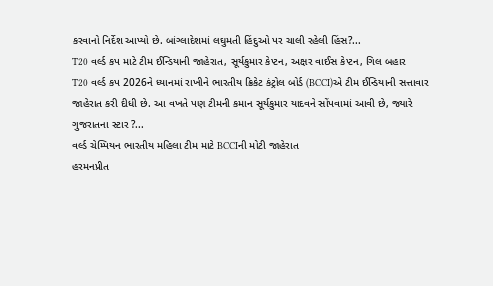કરવાનો નિર્દેશ આપ્યો છે. બાંગ્લાદેશમાં લઘુમતી હિંદુઓ પર ચાલી રહેલી હિંસ?...
T20 વર્લ્ડ કપ માટે ટીમ ઈન્ડિયાની જાહેરાત, સૂર્યકુમાર કેપ્ટન, અક્ષર વાઈસ કેપ્ટન, ગિલ બહાર
T20 વર્લ્ડ કપ 2026ને ધ્યાનમાં રાખીને ભારતીય ક્રિકેટ કંટ્રોલ બોર્ડ (BCCI)એ ટીમ ઈન્ડિયાની સત્તાવાર જાહેરાત કરી દીધી છે. આ વખતે પણ ટીમની કમાન સૂર્યકુમાર યાદવને સોંપવામાં આવી છે, જ્યારે ગુજરાતના સ્ટાર ?...
વર્લ્ડ ચેમ્પિયન ભારતીય મહિલા ટીમ માટે BCCIની મોટી જાહેરાત
હરમનપ્રીત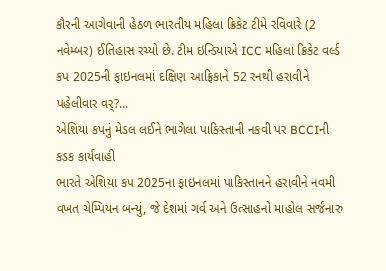કૌરની આગેવાની હેઠળ ભારતીય મહિલા ક્રિકેટ ટીમે રવિવારે (2 નવેમ્બર) ઈતિહાસ રચ્યો છે. ટીમ ઇન્ડિયાએ ICC મહિલા ક્રિકેટ વર્લ્ડ કપ 2025ની ફાઇનલમાં દક્ષિણ આફ્રિકાને 52 રનથી હરાવીને પહેલીવાર વર્?...
એશિયા કપનું મેડલ લઈને ભાગેલા પાકિસ્તાની નકવી પર BCCIની કડક કાર્યવાહી
ભારતે એશિયા કપ 2025ના ફાઇનલમાં પાકિસ્તાનને હરાવીને નવમી વખત ચેમ્પિયન બન્યું, જે દેશમાં ગર્વ અને ઉત્સાહનો માહોલ સર્જનારુ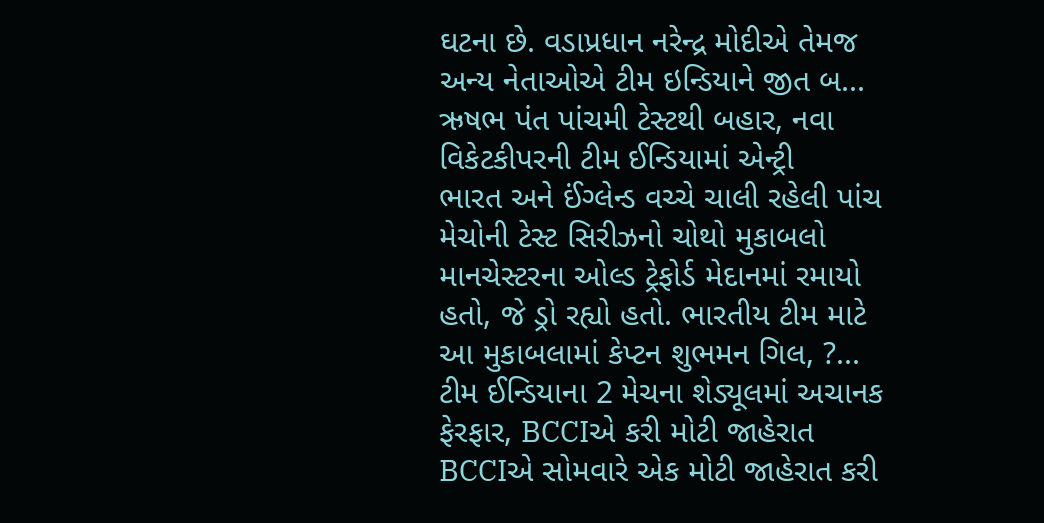ઘટના છે. વડાપ્રધાન નરેન્દ્ર મોદીએ તેમજ અન્ય નેતાઓએ ટીમ ઇન્ડિયાને જીત બ...
ઋષભ પંત પાંચમી ટેસ્ટથી બહાર, નવા વિકેટકીપરની ટીમ ઈન્ડિયામાં એન્ટ્રી
ભારત અને ઈંગ્લેન્ડ વચ્ચે ચાલી રહેલી પાંચ મેચોની ટેસ્ટ સિરીઝનો ચોથો મુકાબલો માનચેસ્ટરના ઓલ્ડ ટ્રેફોર્ડ મેદાનમાં રમાયો હતો, જે ડ્રો રહ્યો હતો. ભારતીય ટીમ માટે આ મુકાબલામાં કેપ્ટન શુભમન ગિલ, ?...
ટીમ ઈન્ડિયાના 2 મેચના શેડ્યૂલમાં અચાનક ફેરફાર, BCCIએ કરી મોટી જાહેરાત
BCCIએ સોમવારે એક મોટી જાહેરાત કરી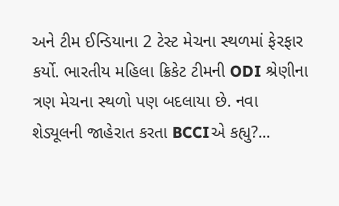અને ટીમ ઈન્ડિયાના 2 ટેસ્ટ મેચના સ્થળમાં ફેરફાર કર્યો. ભારતીય મહિલા ક્રિકેટ ટીમની ODI શ્રેણીના ત્રણ મેચના સ્થળો પણ બદલાયા છે. નવા શેડ્યૂલની જાહેરાત કરતા BCCIએ કહ્યુ?...